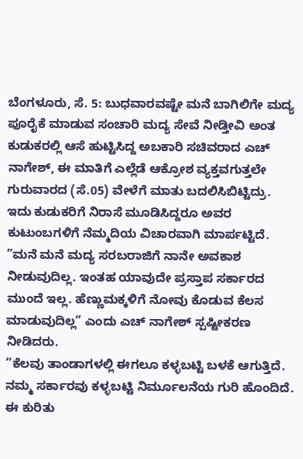ಬೆಂಗಳೂರು, ಸೆ. 5: ಬುಧವಾರವಷ್ಟೇ ಮನೆ ಬಾಗಿಲಿಗೇ ಮದ್ಯ ಪೂರೈಕೆ ಮಾಡುವ ಸಂಚಾರಿ ಮದ್ಯ ಸೇವೆ ನೀಡ್ತೀವಿ ಅಂತ ಕುಡುಕರಲ್ಲಿ ಆಸೆ ಹುಟ್ಟಿಸಿದ್ದ ಅಬಕಾರಿ ಸಚಿವರಾದ ಎಚ್ ನಾಗೇಶ್, ಈ ಮಾತಿಗೆ ಎಲ್ಲೆಡೆ ಆಕ್ರೋಶ ವ್ಯಕ್ತವಗುತ್ತಲೇ ಗುರುವಾರದ (ಸೆ.05) ವೇಳೆಗೆ ಮಾತು ಬದಲಿಸಿಬಿಟ್ಟಿದ್ರು. ಇದು ಕುಡುಕರಿಗೆ ನಿರಾಸೆ ಮೂಡಿಸಿದ್ದರೂ ಅವರ ಕುಟುಂಬಗಳಿಗೆ ನೆಮ್ಮದಿಯ ವಿಚಾರವಾಗಿ ಮಾರ್ಪಟ್ಟಿದೆ.
”ಮನೆ ಮನೆ ಮದ್ಯ ಸರಬರಾಜಿಗೆ ನಾನೇ ಅವಕಾಶ ನೀಡುವುದಿಲ್ಲ. ಇಂತಹ ಯಾವುದೇ ಪ್ರಸ್ತಾಪ ಸರ್ಕಾರದ ಮುಂದೆ ಇಲ್ಲ. ಹೆಣ್ಣುಮಕ್ಕಳಿಗೆ ನೋವು ಕೊಡುವ ಕೆಲಸ ಮಾಡುವುದಿಲ್ಲ” ಎಂದು ಎಚ್ ನಾಗೇಶ್ ಸ್ಪಷ್ಟೀಕರಣ ನೀಡಿದರು.
”ಕೆಲವು ತಾಂಡಾಗಳಲ್ಲಿ ಈಗಲೂ ಕಳ್ಳಬಟ್ಟಿ ಬಳಕೆ ಆಗುತ್ತಿದೆ. ನಮ್ಮ ಸರ್ಕಾರವು ಕಳ್ಳಬಟ್ಟಿ ನಿರ್ಮೂಲನೆಯ ಗುರಿ ಹೊಂದಿದೆ. ಈ ಕುರಿತು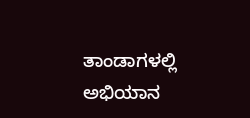ತಾಂಡಾಗಳಲ್ಲಿ ಅಭಿಯಾನ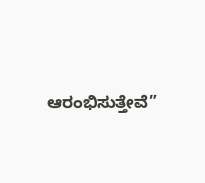ಆರಂಭಿಸುತ್ತೇವೆ”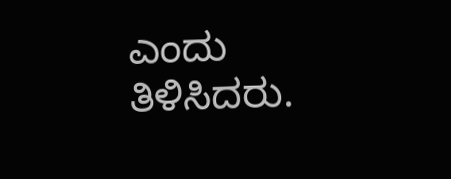ಎಂದು ತಿಳಿಸಿದರು.